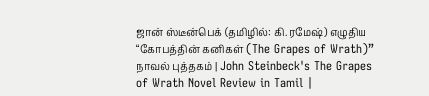ஜான் ஸ்டீன்பெக் (தமிழில்: கி.ரமேஷ்) எழுதிய “கோபத்தின் கனிகள் (The Grapes of Wrath)” நாவல் புத்தகம் | John Steinbeck's The Grapes of Wrath Novel Review in Tamil |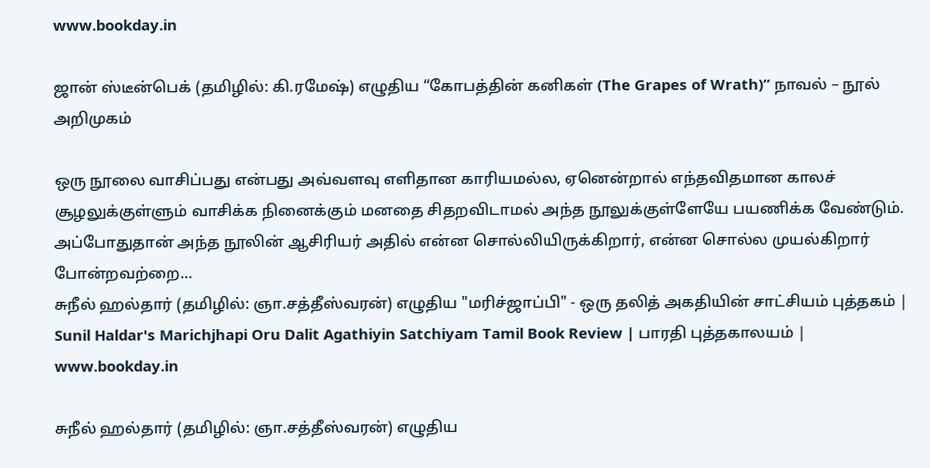www.bookday.in

ஜான் ஸ்டீன்பெக் (தமிழில்: கி.ரமேஷ்) எழுதிய “கோபத்தின் கனிகள் (The Grapes of Wrath)” நாவல் – நூல் அறிமுகம்

ஒரு நூலை வாசிப்பது என்பது அவ்வளவு எளிதான காரியமல்ல, ஏனென்றால் எந்தவிதமான காலச் சூழலுக்குள்ளும் வாசிக்க நினைக்கும் மனதை சிதறவிடாமல் அந்த நூலுக்குள்ளேயே பயணிக்க வேண்டும். அப்போதுதான் அந்த நூலின் ஆசிரியர் அதில் என்ன சொல்லியிருக்கிறார், என்ன சொல்ல முயல்கிறார் போன்றவற்றை…
சுநீல் ஹல்தார் (தமிழில்: ஞா.சத்தீஸ்வரன்) எழுதிய "மரிச்ஜாப்பி" - ஒரு தலித் அகதியின் சாட்சியம் புத்தகம் | Sunil Haldar's Marichjhapi Oru Dalit Agathiyin Satchiyam Tamil Book Review | பாரதி புத்தகாலயம் | www.bookday.in

சுநீல் ஹல்தார் (தமிழில்: ஞா.சத்தீஸ்வரன்) எழுதிய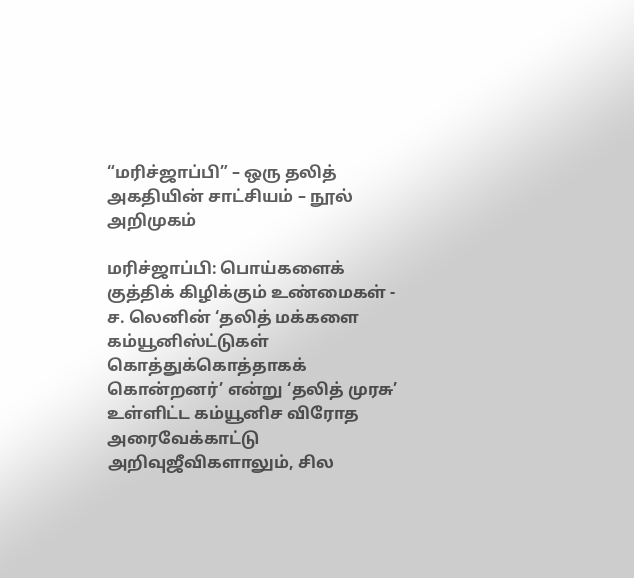“மரிச்ஜாப்பி” – ஒரு தலித் அகதியின் சாட்சியம் – நூல் அறிமுகம்

மரிச்ஜாப்பி: பொய்களைக் குத்திக் கிழிக்கும் உண்மைகள் - ச. லெனின் ‘தலித் மக்களை கம்யூனிஸ்ட்டுகள் கொத்துக்கொத்தாகக் கொன்றனர்’ என்று ‘தலித் முரசு’ உள்ளிட்ட கம்யூனிச விரோத அரைவேக்காட்டு அறிவுஜீவிகளாலும், சில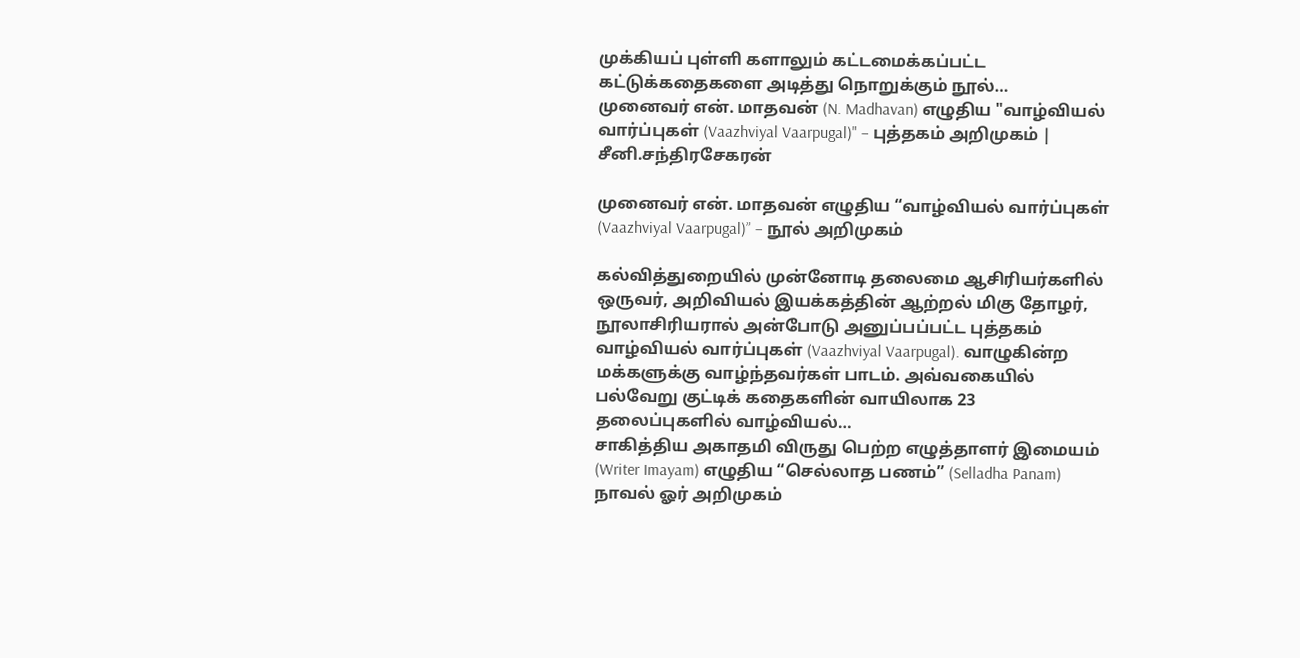முக்கியப் புள்ளி களாலும் கட்டமைக்கப்பட்ட கட்டுக்கதைகளை அடித்து நொறுக்கும் நூல்…
முனைவர் என். மாதவன் (N. Madhavan) எழுதிய "வாழ்வியல் வார்ப்புகள் (Vaazhviyal Vaarpugal)" – புத்தகம் அறிமுகம் | சீனி.சந்திரசேகரன்

முனைவர் என். மாதவன் எழுதிய “வாழ்வியல் வார்ப்புகள் (Vaazhviyal Vaarpugal)” – நூல் அறிமுகம்

கல்வித்துறையில் முன்னோடி தலைமை ஆசிரியர்களில் ஒருவர், அறிவியல் இயக்கத்தின் ஆற்றல் மிகு தோழர், நூலாசிரியரால் அன்போடு அனுப்பப்பட்ட புத்தகம் வாழ்வியல் வார்ப்புகள் (Vaazhviyal Vaarpugal). வாழுகின்ற மக்களுக்கு வாழ்ந்தவர்கள் பாடம். அவ்வகையில் பல்வேறு குட்டிக் கதைகளின் வாயிலாக 23 தலைப்புகளில் வாழ்வியல்…
சாகித்திய அகாதமி விருது பெற்ற எழுத்தாளர் இமையம் (Writer Imayam) எழுதிய “செல்லாத பணம்” (Selladha Panam) நாவல் ஓர் அறிமுகம்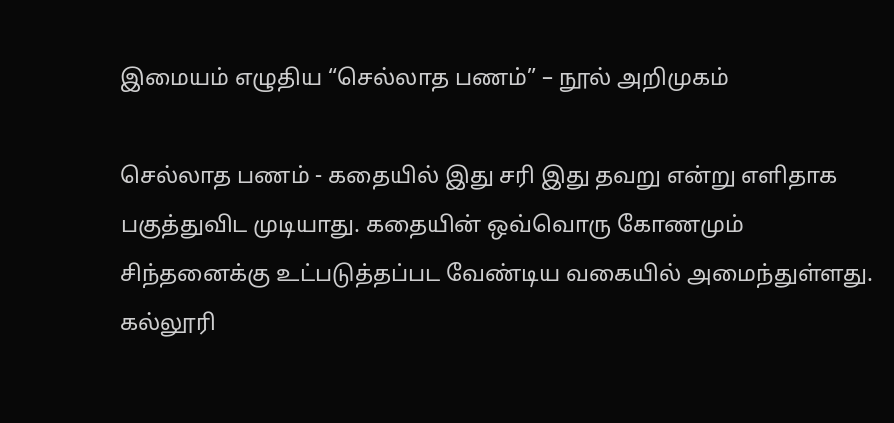இமையம் எழுதிய “செல்லாத பணம்” – நூல் அறிமுகம்

செல்லாத பணம் - கதையில் இது சரி இது தவறு என்று எளிதாக பகுத்துவிட முடியாது. கதையின் ஒவ்வொரு கோணமும் சிந்தனைக்கு உட்படுத்தப்பட வேண்டிய வகையில் அமைந்துள்ளது. கல்லூரி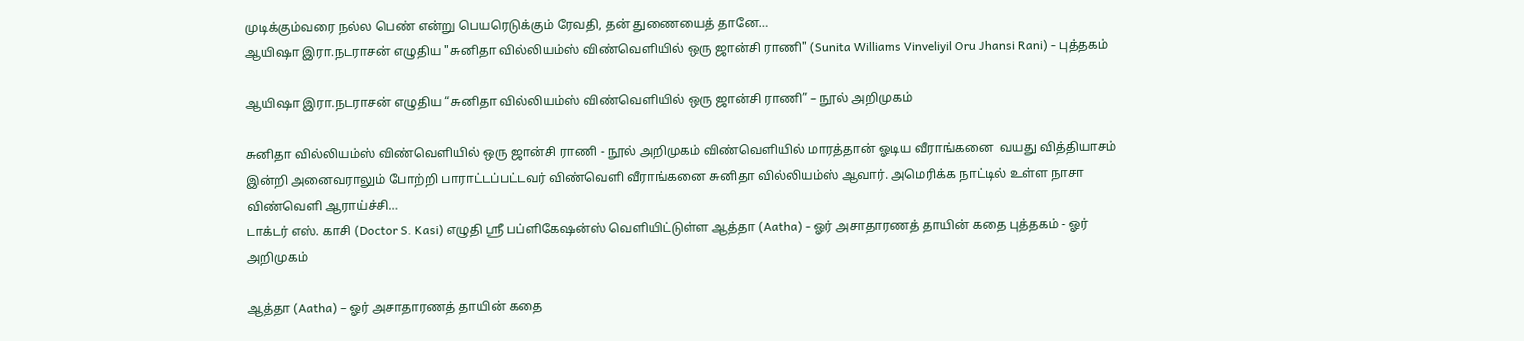முடிக்கும்வரை நல்ல பெண் என்று பெயரெடுக்கும் ரேவதி, தன் துணையைத் தானே…
ஆயிஷா இரா.நடராசன் எழுதிய "சுனிதா வில்லியம்ஸ் விண்வெளியில் ஒரு ஜான்சி ராணி" (Sunita Williams Vinveliyil Oru Jhansi Rani) - புத்தகம்

ஆயிஷா இரா.நடராசன் எழுதிய “சுனிதா வில்லியம்ஸ் விண்வெளியில் ஒரு ஜான்சி ராணி” – நூல் அறிமுகம்

சுனிதா வில்லியம்ஸ் விண்வெளியில் ஒரு ஜான்சி ராணி - நூல் அறிமுகம் விண்வெளியில் மாரத்தான் ஓடிய வீராங்கனை  வயது வித்தியாசம் இன்றி அனைவராலும் போற்றி பாராட்டப்பட்டவர் விண்வெளி வீராங்கனை சுனிதா வில்லியம்ஸ் ஆவார். அமெரிக்க நாட்டில் உள்ள நாசா விண்வெளி ஆராய்ச்சி…
டாக்டர் எஸ். காசி (Doctor S. Kasi) எழுதி ஸ்ரீ பப்ளிகேஷன்ஸ் வெளியிட்டுள்ள ஆத்தா (Aatha) - ஓர் அசாதாரணத் தாயின் கதை புத்தகம் - ஓர் அறிமுகம்

ஆத்தா (Aatha) – ஓர் அசாதாரணத் தாயின் கதை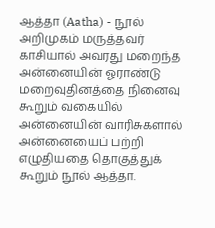ஆத்தா (Aatha) - நூல் அறிமுகம் மருத்தவர் காசியால் அவரது மறைந்த அன்னையின் ஓராண்டு மறைவுதினத்தை நினைவு கூறும் வகையில் அன்னையின் வாரிசுகளால் அன்னையைப் பற்றி எழுதியதை தொகுத்துக் கூறும் நூல் ஆத்தா.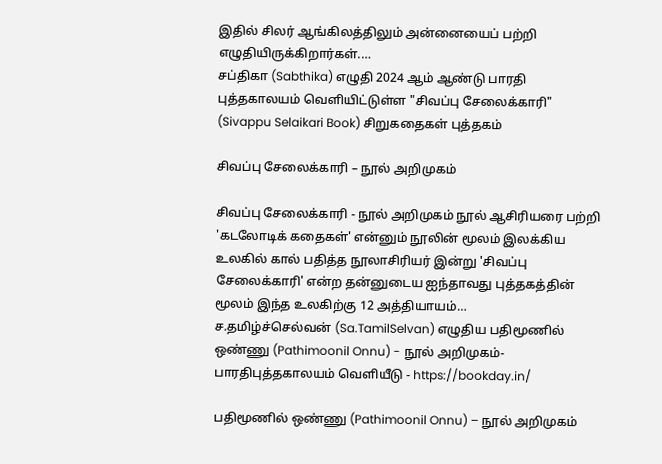இதில் சிலர் ஆங்கிலத்திலும் அன்னையைப் பற்றி எழுதியிருக்கிறார்கள்.…
சப்திகா (Sabthika) எழுதி 2024 ஆம் ஆண்டு பாரதி புத்தகாலயம் வெளியிட்டுள்ள "சிவப்பு சேலைக்காரி" (Sivappu Selaikari Book) சிறுகதைகள் புத்தகம்

சிவப்பு சேலைக்காரி – நூல் அறிமுகம்

சிவப்பு சேலைக்காரி - நூல் அறிமுகம் நூல் ஆசிரியரை பற்றி 'கடலோடிக் கதைகள்' என்னும் நூலின் மூலம் இலக்கிய உலகில் கால் பதித்த நூலாசிரியர் இன்று 'சிவப்பு சேலைக்காரி' என்ற தன்னுடைய ஐந்தாவது புத்தகத்தின் மூலம் இந்த உலகிற்கு 12 அத்தியாயம்…
ச.தமிழ்ச்செல்வன் (Sa.TamilSelvan) எழுதிய பதிமூணில் ஒண்ணு (Pathimoonil Onnu) - நூல் அறிமுகம்- பாரதிபுத்தகாலயம் வெளியீடு - https://bookday.in/

பதிமூணில் ஒண்ணு (Pathimoonil Onnu) – நூல் அறிமுகம்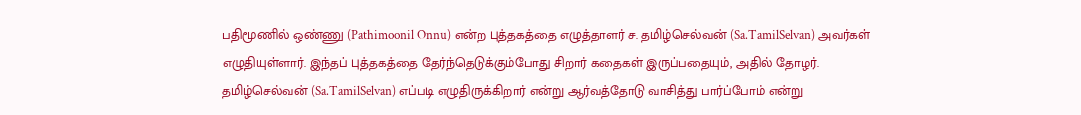பதிமூணில் ஒண்ணு (Pathimoonil Onnu) என்ற புத்தகத்தை எழுத்தாளர் ச. தமிழ்செல்வன் (Sa.TamilSelvan) அவர்கள் எழுதியுள்ளார். இந்தப் புத்தகத்தை தேர்ந்தெடுக்கும்போது சிறார் கதைகள் இருப்பதையும், அதில் தோழர். தமிழ்செல்வன் (Sa.TamilSelvan) எப்படி எழுதிருக்கிறார் என்று ஆர்வத்தோடு வாசித்து பார்ப்போம் என்று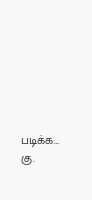படிக்க…
கு.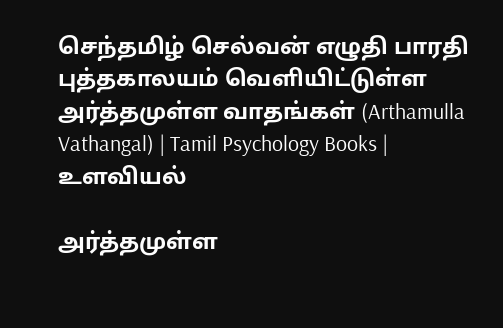செந்தமிழ் செல்வன் எழுதி பாரதி புத்தகாலயம் வெளியிட்டுள்ள அர்த்தமுள்ள வாதங்கள் (Arthamulla Vathangal) | Tamil Psychology Books | உளவியல்

அர்த்தமுள்ள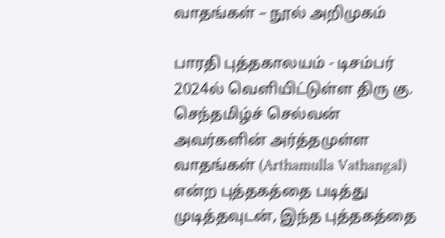வாதங்கள் – நூல் அறிமுகம்

பாரதி புத்தகாலயம் - டிசம்பர் 2024ல் வெளியிட்டுள்ள திரு கு. செந்தமிழ்ச் செல்வன் அவர்களின் அர்த்தமுள்ள வாதங்கள் (Arthamulla Vathangal) என்ற புத்தகத்தை படித்து முடித்தவுடன், இந்த புத்தகத்தை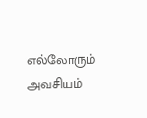எல்லோரும் அவசியம்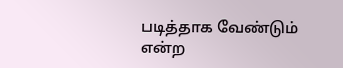படித்தாக வேண்டும் என்ற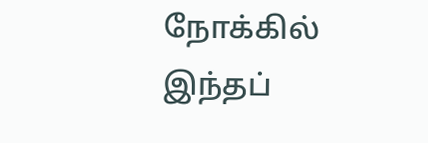நோக்கில் இந்தப்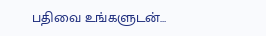பதிவை உங்களுடன்…